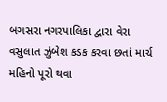બગસરા નગરપાલિકા દ્વારા વેરા વસુલાત ઝુંબેશ કડક કરવા છતાં માર્ચ મહિનો પૂરો થવા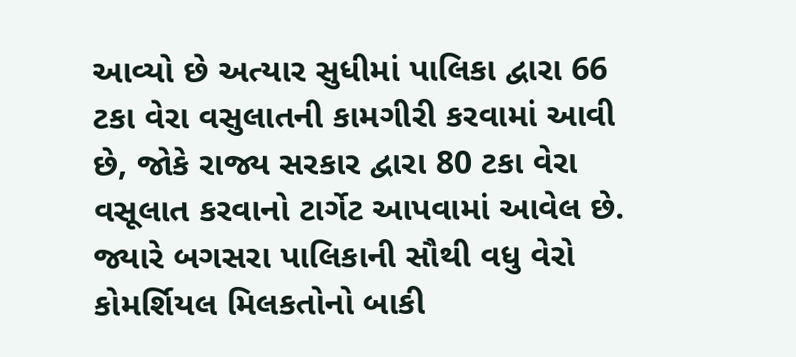આવ્યો છે અત્યાર સુધીમાં પાલિકા દ્વારા 66 ટકા વેરા વસુલાતની કામગીરી કરવામાં આવી છે, જોકે રાજ્ય સરકાર દ્વારા 80 ટકા વેરા વસૂલાત કરવાનો ટાર્ગેટ આપવામાં આવેલ છે. જ્યારે બગસરા પાલિકાની સૌથી વધુ વેરો કોમર્શિયલ મિલકતોનો બાકી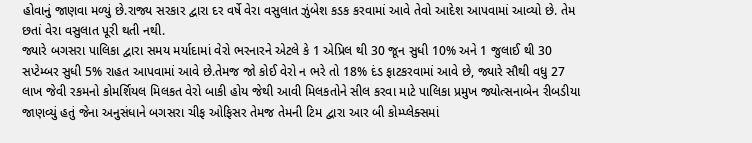હોવાનું જાણવા મળ્યું છે.રાજ્ય સરકાર દ્વારા દર વર્ષે વેરા વસુલાત ઝુંબેશ કડક કરવામાં આવે તેવો આદેશ આપવામાં આવ્યો છે. તેમ છતાં વેરા વસુલાત પૂરી થતી નથી.
જ્યારે બગસરા પાલિકા દ્વારા સમય મર્યાદામાં વેરો ભરનારને એટલે કે 1 એપ્રિલ થી 30 જૂન સુધી 10% અને 1 જુલાઈ થી 30 સપ્ટેમ્બર સુધી 5% રાહત આપવામાં આવે છે.તેમજ જો કોઈ વેરો ન ભરે તો 18% દંડ ફાટકરવામાં આવે છે, જ્યારે સૌથી વધુ 27 લાખ જેવી રકમનો કોમર્શિયલ મિલકત વેરો બાકી હોય જેથી આવી મિલકતોને સીલ કરવા માટે પાલિકા પ્રમુખ જ્યોત્સનાબેન રીબડીયા જાણવ્યું હતું જેના અનુસંધાને બગસરા ચીફ ઓફિસર તેમજ તેમની ટિમ દ્વારા આર બી કોમ્પ્લેક્સમાં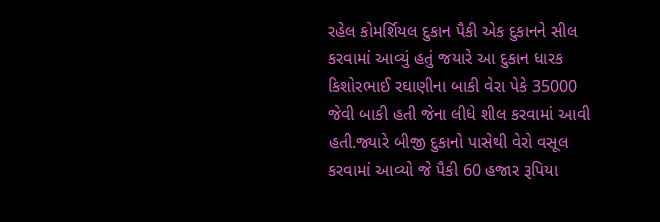રહેલ કોમર્શિયલ દુકાન પૈકી એક દુકાનને સીલ કરવામાં આવ્યું હતું જયારે આ દુકાન ધારક કિશોરભાઈ રઘાણીના બાકી વેરા પેકે 35000 જેવી બાકી હતી જેના લીધે શીલ કરવામાં આવી હતી.જ્યારે બીજી દુકાનો પાસેથી વેરો વસૂલ કરવામાં આવ્યો જે પૈકી 60 હજાર રૂપિયા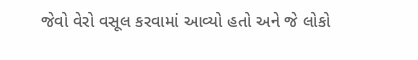જેવો વેરો વસૂલ કરવામાં આવ્યો હતો અને જે લોકો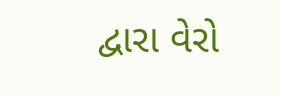દ્વારા વેરો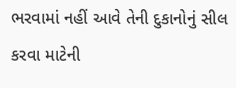ભરવામાં નહીં આવે તેની દુકાનોનું સીલ કરવા માટેની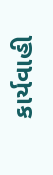કાર્યવાહી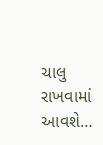ચાલુ રાખવામાં આવશે…